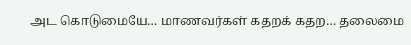அட கொடுமையே… மாணவர்கள் கதறக் கதற… தலைமை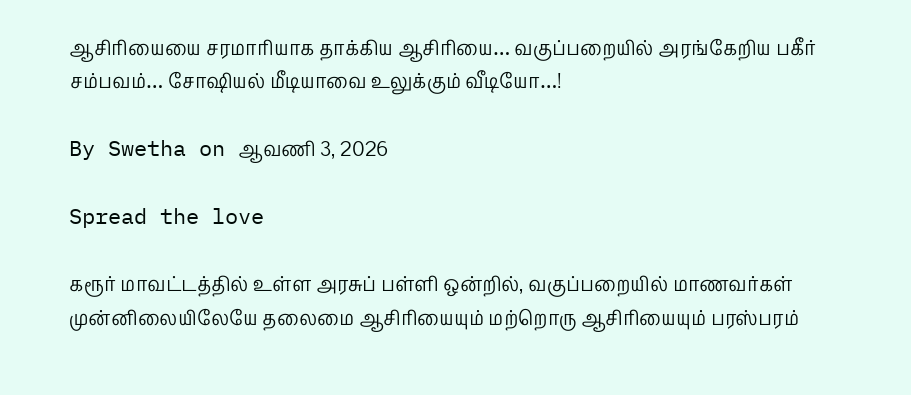ஆசிரியையை சரமாரியாக தாக்கிய ஆசிரியை… வகுப்பறையில் அரங்கேறிய பகீர் சம்பவம்… சோஷியல் மீடியாவை உலுக்கும் வீடியோ…!

By Swetha on ஆவணி 3, 2026

Spread the love

கரூர் மாவட்டத்தில் உள்ள அரசுப் பள்ளி ஒன்றில், வகுப்பறையில் மாணவர்கள் முன்னிலையிலேயே தலைமை ஆசிரியையும் மற்றொரு ஆசிரியையும் பரஸ்பரம்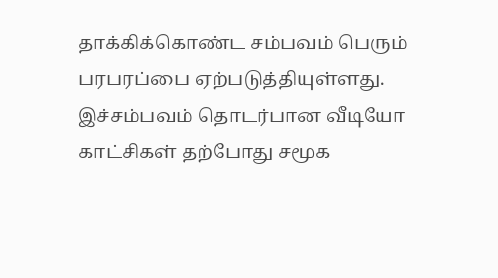தாக்கிக்கொண்ட சம்பவம் பெரும் பரபரப்பை ஏற்படுத்தியுள்ளது. இச்சம்பவம் தொடர்பான வீடியோ காட்சிகள் தற்போது சமூக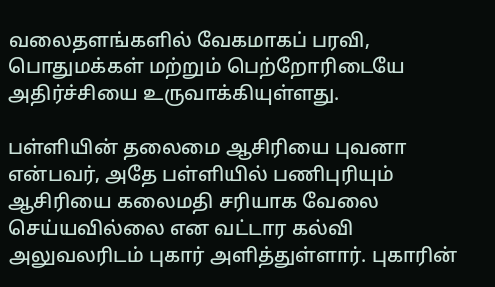வலைதளங்களில் வேகமாகப் பரவி, பொதுமக்கள் மற்றும் பெற்றோரிடையே அதிர்ச்சியை உருவாக்கியுள்ளது.

பள்ளியின் தலைமை ஆசிரியை புவனா என்பவர், அதே பள்ளியில் பணிபுரியும் ஆசிரியை கலைமதி சரியாக வேலை செய்யவில்லை என வட்டார கல்வி அலுவலரிடம் புகார் அளித்துள்ளார். புகாரின்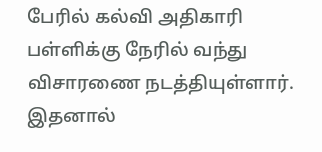பேரில் கல்வி அதிகாரி பள்ளிக்கு நேரில் வந்து விசாரணை நடத்தியுள்ளார். இதனால்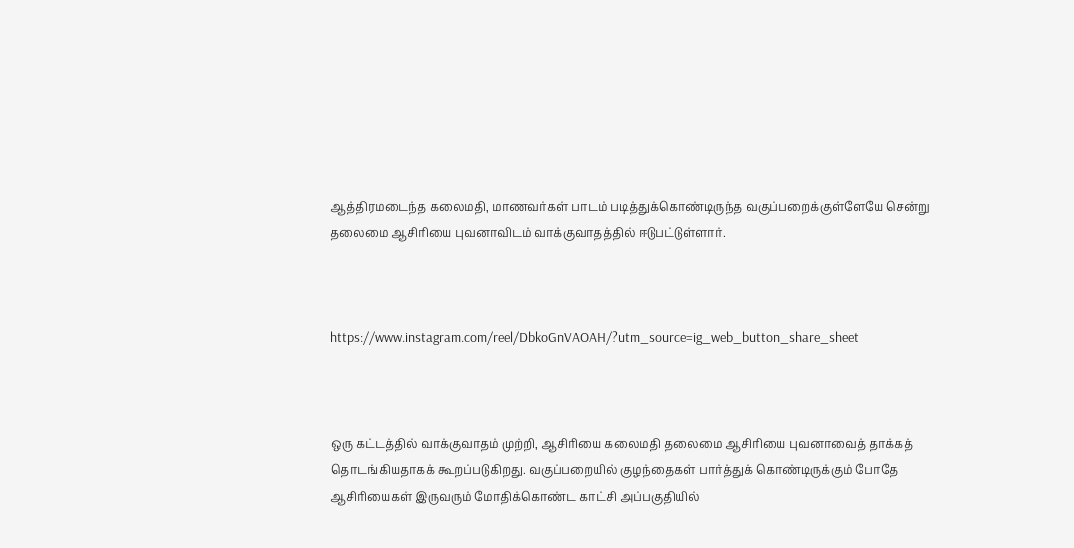ஆத்திரமடைந்த கலைமதி, மாணவர்கள் பாடம் படித்துக்கொண்டிருந்த வகுப்பறைக்குள்ளேயே சென்று தலைமை ஆசிரியை புவனாவிடம் வாக்குவாதத்தில் ஈடுபட்டுள்ளார்.



https://www.instagram.com/reel/DbkoGnVAOAH/?utm_source=ig_web_button_share_sheet



ஒரு கட்டத்தில் வாக்குவாதம் முற்றி, ஆசிரியை கலைமதி தலைமை ஆசிரியை புவனாவைத் தாக்கத் தொடங்கியதாகக் கூறப்படுகிறது. வகுப்பறையில் குழந்தைகள் பார்த்துக் கொண்டிருக்கும் போதே ஆசிரியைகள் இருவரும் மோதிக்கொண்ட காட்சி அப்பகுதியில்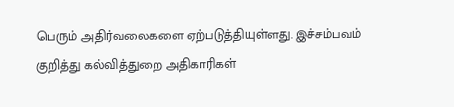பெரும் அதிர்வலைகளை ஏற்படுத்தியுள்ளது. இச்சம்பவம் குறித்து கல்வித்துறை அதிகாரிகள்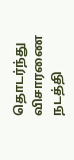தொடர்ந்து விசாரணை நடத்தி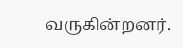வருகின்றனர்.